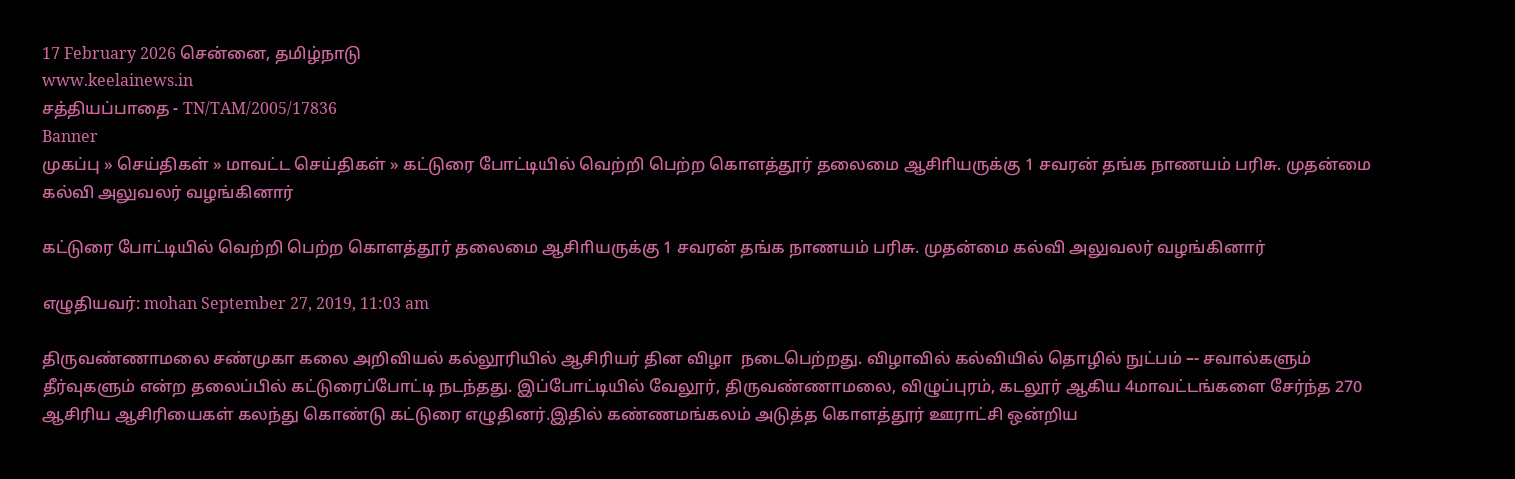17 February 2026 சென்னை, தமிழ்நாடு
www.keelainews.in
சத்தியப்பாதை - TN/TAM/2005/17836
Banner
முகப்பு » செய்திகள் » மாவட்ட செய்திகள் » கட்டுரை போட்டியில் வெற்றி பெற்ற கொளத்தூர் தலைமை ஆசிாியருக்கு 1 சவரன் தங்க நாணயம் பரிசு. முதன்மை கல்வி அலுவலர் வழங்கினார்

கட்டுரை போட்டியில் வெற்றி பெற்ற கொளத்தூர் தலைமை ஆசிாியருக்கு 1 சவரன் தங்க நாணயம் பரிசு. முதன்மை கல்வி அலுவலர் வழங்கினார்

எழுதியவர்: mohan September 27, 2019, 11:03 am

திருவண்ணாமலை சண்முகா கலை அறிவியல் கல்லூரியில் ஆசிரியர் தின விழா  நடைபெற்றது. விழாவில் கல்வியில் தொழில் நுட்பம் –- சவால்களும் தீர்வுகளும் என்ற தலைப்பில் கட்டுரைப்போட்டி நடந்தது. இப்போட்டியில் வேலூர், திருவண்ணாமலை, விழுப்புரம், கடலூர் ஆகிய 4மாவட்டங்களை சேர்ந்த 270 ஆசிரிய ஆசிரியைகள் கலந்து கொண்டு கட்டுரை எழுதினர்.இதில் கண்ணமங்கலம் அடுத்த கொளத்தூர் ஊராட்சி ஒன்றிய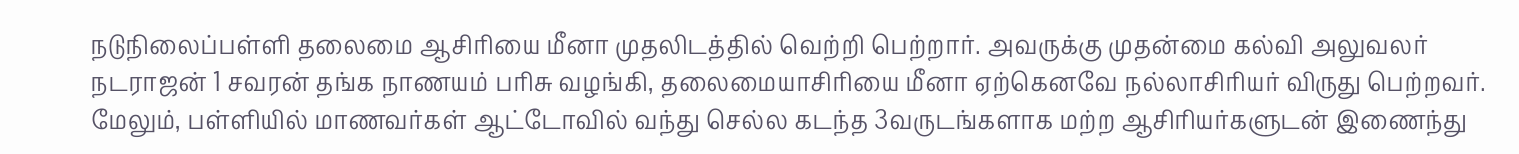நடுநிலைப்பள்ளி தலைமை ஆசிரியை மீனா முதலிடத்தில் வெற்றி பெற்றார். அவருக்கு முதன்மை கல்வி அலுவலர் நடராஜன் 1 சவரன் தங்க நாணயம் பரிசு வழங்கி, தலைமையாசிரியை மீனா ஏற்கெனவே நல்லாசிரியர் விருது பெற்றவர். மேலும், பள்ளியில் மாணவர்கள் ஆட்டோவில் வந்து செல்ல கடந்த 3வருடங்களாக மற்ற ஆசிரியர்களுடன் இணைந்து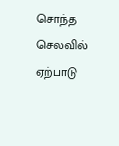சொந்த செலவில் ஏற்பாடு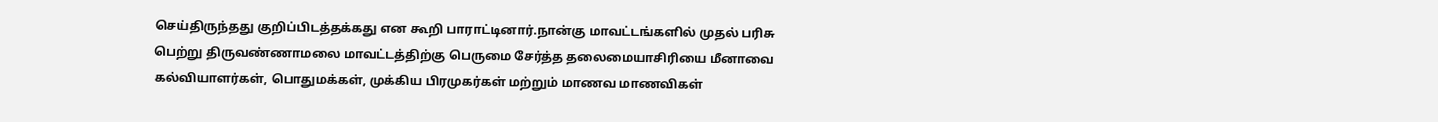செய்திருந்தது குறிப்பிடத்தக்கது என கூறி பாராட்டினார்.நான்கு மாவட்டங்களில் முதல் பரிசு பெற்று திருவண்ணாமலை மாவட்டத்திற்கு பெருமை சேர்த்த தலைமையாசிரியை மீனாவை கல்வியாளர்கள், பொதுமக்கள், முக்கிய பிரமுகர்கள் மற்றும் மாணவ மாணவிகள்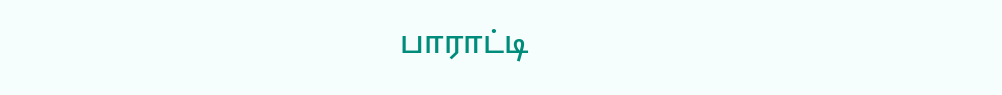பாராட்டி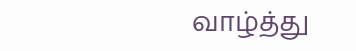வாழ்த்து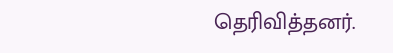தெரிவித்தனர்.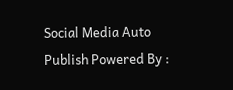Social Media Auto Publish Powered By :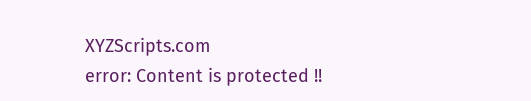XYZScripts.com
error: Content is protected !!